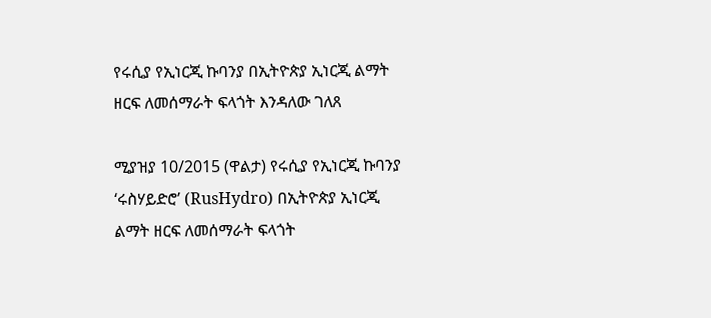የሩሲያ የኢነርጂ ኩባንያ በኢትዮጵያ ኢነርጂ ልማት ዘርፍ ለመሰማራት ፍላጎት እንዳለው ገለጸ

ሚያዝያ 10/2015 (ዋልታ) የሩሲያ የኢነርጂ ኩባንያ ‘ሩስሃይድሮ’ (RusHydro) በኢትዮጵያ ኢነርጂ ልማት ዘርፍ ለመሰማራት ፍላጎት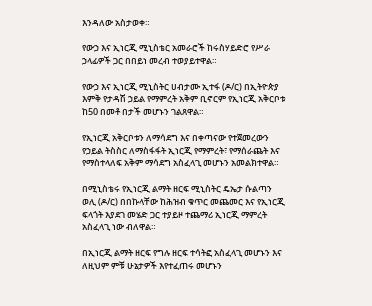እንዳለው አስታወቀ።

የውኃ እና ኢነርጂ ሚኒስቴር አመራሮች ከሩስሃይድሮ የሥራ ኃላፊዎች ጋር በበይነ መረብ ተወያይተዋል።

የውኃ እና ኢነርጂ ሚኒስትር ሀብታሙ ኢተፋ (ዶ/ር) በኢትዮጵያ እምቅ የታዳሽ ኃይል የማምረት አቅም ቢኖርም የኢነርጂ አቅርቦቱ ከ50 በመቶ በታች መሆኑን ገልጸዋል።

የኢነርጂ አቅርቦቱን ለማሳደግ እና በቀጣናው የተጀመረውን የኃይል ትስስር ለማስፋፋት ኢነርጂ የማምረት፣ የማሰራጨት እና የማስተላለፍ አቅም ማሳደግ አስፈላጊ መሆኑን አመልክተዋል።

በሚኒስቴሩ የኢነርጂ ልማት ዘርፍ ሚኒስትር ዴኤታ ሱልጣን ወሊ (ዶ/ር) በበኩላቸው ከሕዝብ ቁጥር መጨመር እና የኢነርጂ ፍላጎት እያደገ መሄድ ጋር ተያይዞ ተጨማሪ ኢነርጂ ማምረት አስፈላጊ ነው ብለዋል።

በኢነርጂ ልማት ዘርፍ የግሉ ዘርፍ ተሳትፎ አስፈላጊ መሆኑን እና ለዚህም ምቹ ሁኔታዎች እየተፈጠሩ መሆኑን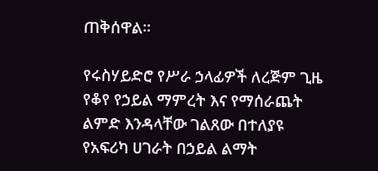ጠቅሰዋል።

የሩስሃይድሮ የሥራ ኃላፊዎች ለረጅም ጊዜ የቆየ የኃይል ማምረት እና የማሰራጨት ልምድ እንዳላቸው ገልጸው በተለያዩ የአፍሪካ ሀገራት በኃይል ልማት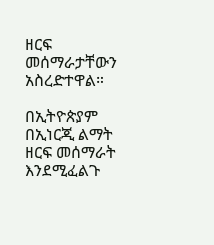ዘርፍ መሰማራታቸውን አስረድተዋል።

በኢትዮጵያም በኢነርጂ ልማት ዘርፍ መሰማራት እንደሚፈልጉ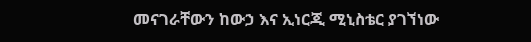መናገራቸውን ከውኃ እና ኢነርጂ ሚኒስቴር ያገኘነው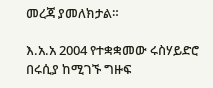መረጃ ያመለክታል።

እ.አ.አ 2004 የተቋቋመው ሩስሃይድሮ በሩሲያ ከሚገኙ ግዙፍ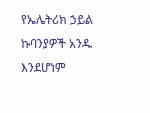የኤሌትሪክ ኃይል ኩባንያዎች አንዱ እንደሆነም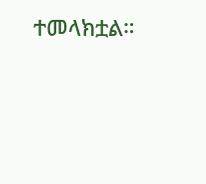ተመላክቷል።